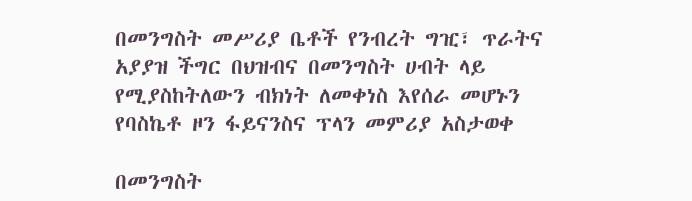በመንግስት መሥሪያ ቤቶች የንብረት ግዢ፣ ጥራትና አያያዝ ችግር በህዝብና በመንግስት ሀብት ላይ የሚያስከትለውን ብክነት ለመቀነስ እየሰራ መሆኑን የባስኬቶ ዞን ፋይናንስና ፕላን መምሪያ አስታወቀ

በመንግስት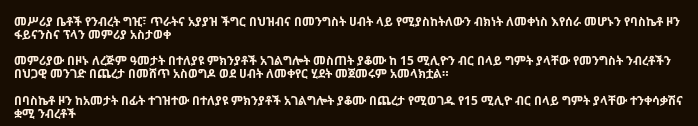መሥሪያ ቤቶች የንብረት ግዢ፣ ጥራትና አያያዝ ችግር በህዝብና በመንግስት ሀብት ላይ የሚያስከትለውን ብክነት ለመቀነስ እየሰራ መሆኑን የባስኬቶ ዞን ፋይናንስና ፕላን መምሪያ አስታወቀ

መምሪያው በዞኑ ለረጅም ዓመታት በተለያዩ ምክንያቶች አገልግሎት መስጠት ያቆሙ ከ 15 ሚሊዮን ብር በላይ ግምት ያላቸው የመንግስት ንብረቶችን በህጋዊ መንገድ በጨረታ በመሸጥ አስወግዶ ወደ ሀብት ለመቀየር ሂደት መጀመሩም አመላክቷል።

በባስኬቶ ዞን ከአመታት በፊት ተገዝተው በተለያዩ ምክንያቶች አገልግሎት ያቆሙ በጨረታ የሚወገዱ የ15 ሚሊዮ ብር በላይ ግምት ያላቸው ተንቀሳቃሽና ቋሚ ንብረቶች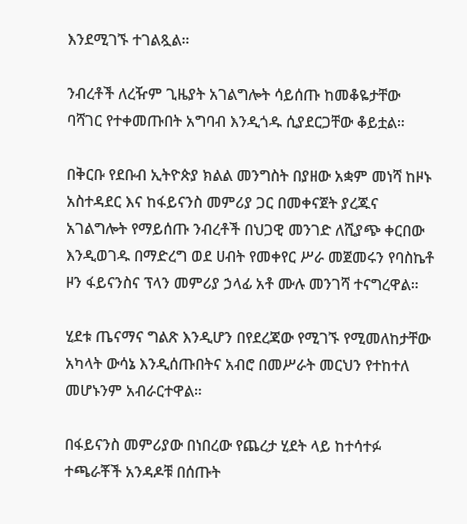እንደሚገኙ ተገልጿል።

ንብረቶች ለረዥም ጊዜያት አገልግሎት ሳይሰጡ ከመቆዬታቸው ባሻገር የተቀመጡበት አግባብ እንዲጎዱ ሲያደርጋቸው ቆይቷል።

በቅርቡ የደቡብ ኢትዮጵያ ክልል መንግስት በያዘው አቋም መነሻ ከዞኑ አስተዳደር እና ከፋይናንስ መምሪያ ጋር በመቀናጀት ያረጁና አገልግሎት የማይሰጡ ንብረቶች በህጋዊ መንገድ ለሺያጭ ቀርበው እንዲወገዱ በማድረግ ወደ ሀብት የመቀየር ሥራ መጀመሩን የባስኬቶ ዞን ፋይናንስና ፕላን መምሪያ ኃላፊ አቶ ሙሉ መንገሻ ተናግረዋል።

ሂደቱ ጤናማና ግልጽ እንዲሆን በየደረጃው የሚገኙ የሚመለከታቸው አካላት ውሳኔ እንዲሰጡበትና አብሮ በመሥራት መርህን የተከተለ መሆኑንም አብራርተዋል።

በፋይናንስ መምሪያው በነበረው የጨረታ ሂደት ላይ ከተሳተፉ ተጫራቾች አንዳዶቹ በሰጡት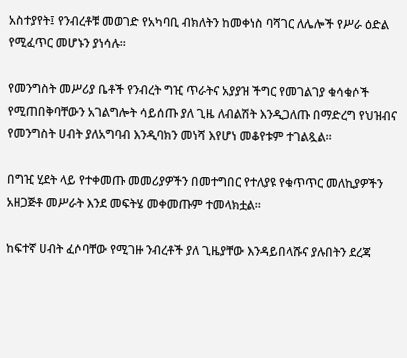አስተያየት፤ የንብረቶቹ መወገድ የአካባቢ ብክለትን ከመቀነስ ባሻገር ለሌሎች የሥራ ዕድል የሚፈጥር መሆኑን ያነሳሉ።

የመንግስት መሥሪያ ቤቶች የንብረት ግዢ ጥራትና አያያዝ ችግር የመገልገያ ቁሳቁሶች የሚጠበቅባቸውን አገልግሎት ሳይሰጡ ያለ ጊዜ ለብልሽት እንዲጋለጡ በማድረግ የህዝብና የመንግስት ሀብት ያለአግባብ እንዲባክን መነሻ እየሆነ መቆየቱም ተገልጿል።

በግዢ ሂደት ላይ የተቀመጡ መመሪያዎችን በመተግበር የተለያዩ የቁጥጥር መለኪያዎችን አዘጋጅቶ መሥራት እንደ መፍትሄ መቀመጡም ተመላክቷል።

ከፍተኛ ሀብት ፈሶባቸው የሚገዙ ንብረቶች ያለ ጊዜያቸው እንዳይበላሹና ያሉበትን ደረጃ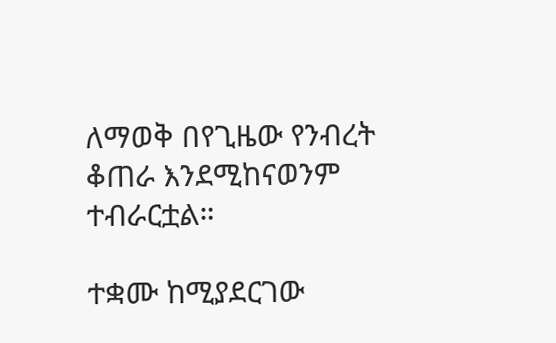ለማወቅ በየጊዜው የንብረት ቆጠራ እንደሚከናወንም ተብራርቷል።

ተቋሙ ከሚያደርገው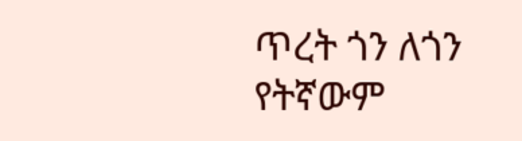ጥረት ጎን ለጎን የትኛውም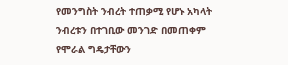የመንግስት ንብረት ተጠቃሚ የሆኑ አካላት ንብረቱን በተገቢው መንገድ በመጠቀም የሞራል ግዴታቸውን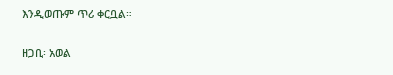እንዲወጡም ጥሪ ቀርቧል።

ዘጋቢ፡ አወል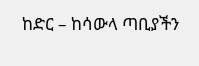ከድር – ከሳውላ ጣቢያችን